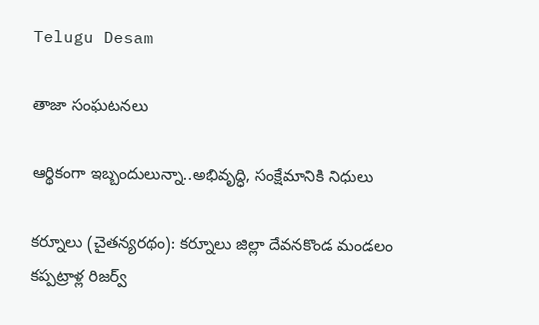Telugu Desam

తాజా సంఘటనలు

ఆర్థికంగా ఇబ్బందులున్నా..అభివృద్ధి, సంక్షేమానికి నిధులు

కర్నూలు (చైతన్యరథం): కర్నూలు జిల్లా దేవనకొండ మండలం కప్పట్రాళ్ల రిజర్వ్‌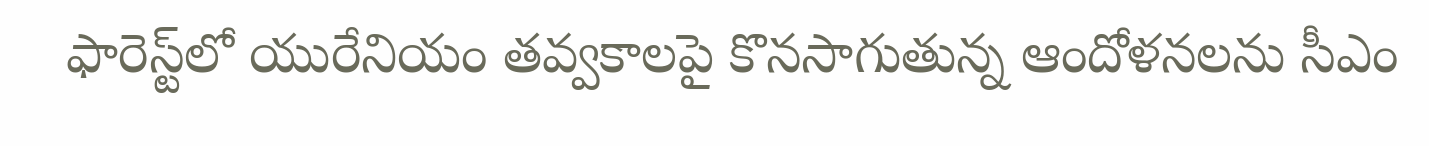ఫారెస్ట్‌లో యురేనియం తవ్వకాలపై కొనసాగుతున్న ఆందోళనలను సీఎం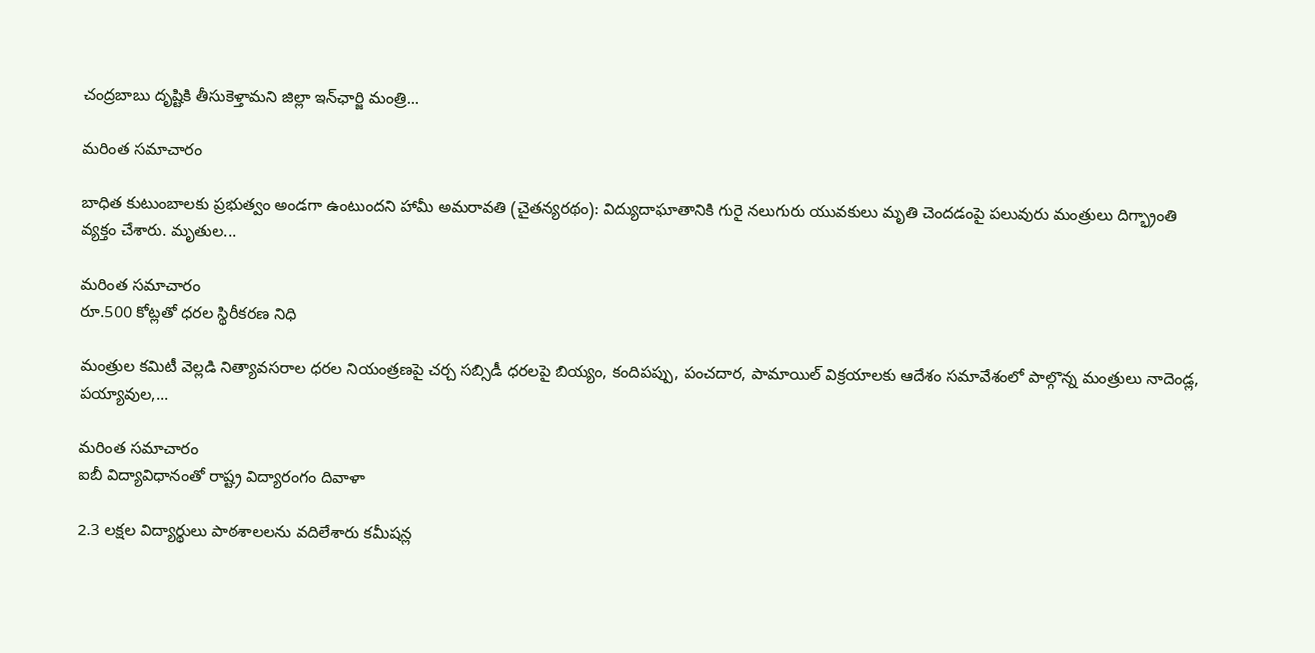చంద్రబాబు దృష్టికి తీసుకెళ్తామని జిల్లా ఇన్‌ఛార్జి మంత్రి...

మరింత సమాచారం

బాధిత కుటుంబాలకు ప్రభుత్వం అండగా ఉంటుందని హామీ అమరావతి (చైతన్యరథం): విద్యుదాఘాతానికి గురై నలుగురు యువకులు మృతి చెందడంపై పలువురు మంత్రులు దిగ్భ్రాంతి వ్యక్తం చేశారు. మృతుల...

మరింత సమాచారం
రూ.500 కోట్లతో ధరల స్థిరీకరణ నిధి

మంత్రుల కమిటీ వెల్లడి నిత్యావసరాల ధరల నియంత్రణపై చర్చ సబ్సిడీ ధరలపై బియ్యం, కందిపప్పు, పంచదార, పామాయిల్‌ విక్రయాలకు ఆదేశం సమావేశంలో పాల్గొన్న మంత్రులు నాదెండ్ల, పయ్యావుల,...

మరింత సమాచారం
ఐబీ విద్యావిధానంతో రాష్ట్ర విద్యారంగం దివాళా

2.3 లక్షల విద్యార్థులు పాఠశాలలను వదిలేశారు కమీషన్ల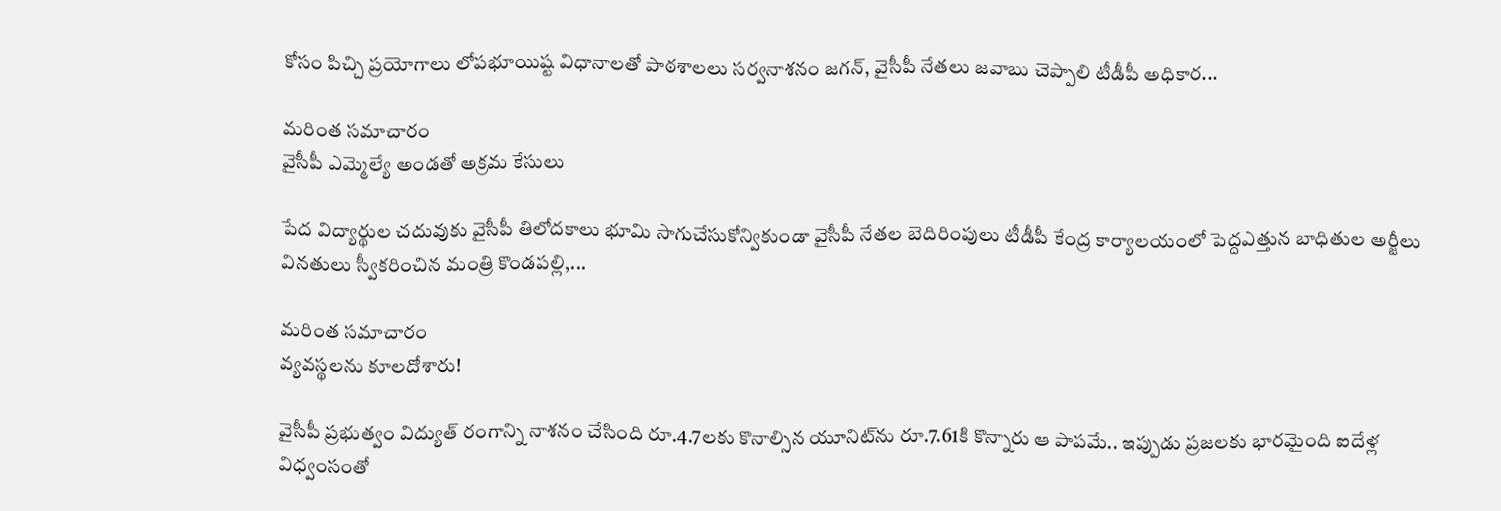కోసం పిచ్చి ప్రయోగాలు లోపభూయిష్ట విధానాలతో పాఠశాలలు సర్వనాశనం జగన్‌, వైసీపీ నేతలు జవాబు చెప్పాలి టీడీపీ అధికార...

మరింత సమాచారం
వైసీపీ ఎమ్మెల్యే అండతో అక్రమ కేసులు

పేద విద్యార్థుల చదువుకు వైసీపీ తిలోదకాలు భూమి సాగుచేసుకోన్వికుండా వైసీపీ నేతల బెదిరింపులు టీడీపీ కేంద్ర కార్యాలయంలో పెద్దఎత్తున బాధితుల అర్జీలు వినతులు స్వీకరించిన మంత్రి కొండపల్లి,...

మరింత సమాచారం
వ్యవస్థలను కూలదోశారు!

వైసీపీ ప్రభుత్వం విద్యుత్‌ రంగాన్ని నాశనం చేసింది రూ.4.7లకు కొనాల్సిన యూనిట్‌ను రూ.7.61కి కొన్నారు ఆ పాపమే.. ఇప్పుడు ప్రజలకు భారమైంది ఐదేళ్ల విధ్వంసంతో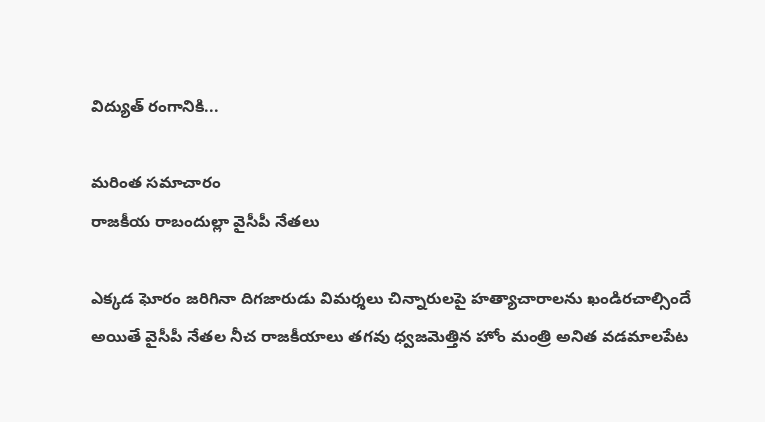విద్యుత్‌ రంగానికి...

మరింత సమాచారం
రాజకీయ రాబందుల్లా వైసీపీ నేతలు

ఎక్కడ ఘోరం జరిగినా దిగజారుడు విమర్శలు చిన్నారులపై హత్యాచారాలను ఖండిరచాల్సిందే అయితే వైసీపీ నేతల నీచ రాజకీయాలు తగవు ధ్వజమెత్తిన హోం మంత్రి అనిత వడమాలపేట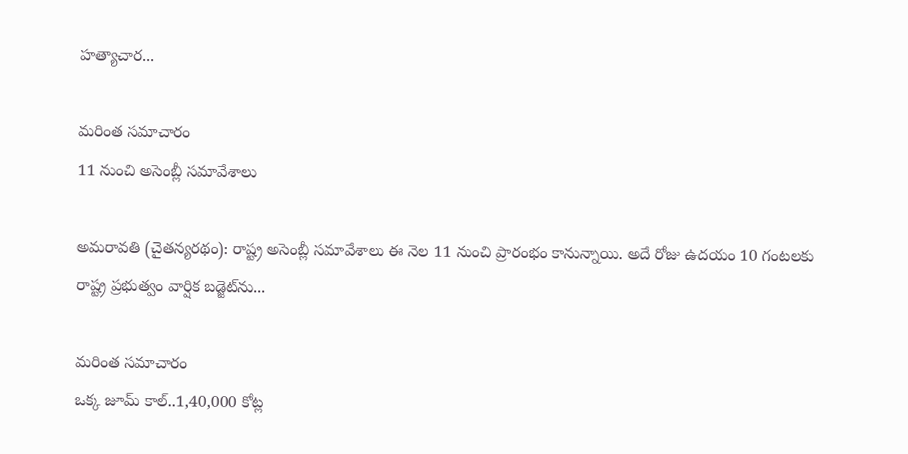హత్యాచార...

మరింత సమాచారం
11 నుంచి అసెంబ్లీ సమావేశాలు

అమరావతి (చైతన్యరథం): రాష్ట్ర అసెంబ్లీ సమావేశాలు ఈ నెల 11 నుంచి ప్రారంభం కానున్నాయి. అదే రోజు ఉదయం 10 గంటలకు రాష్ట్ర ప్రభుత్వం వార్షిక బడ్జెట్‌ను...

మరింత సమాచారం
ఒక్క జూమ్‌ కాల్‌..1,40,000 కోట్ల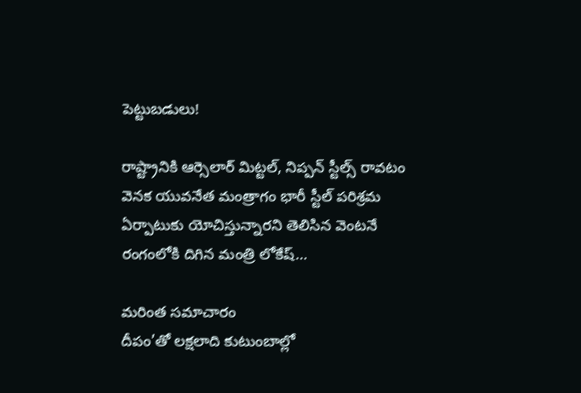పెట్టుబడులు!

రాష్ట్రానికి ఆర్సెలార్‌ మిట్టల్‌, నిప్పన్‌ స్టీల్స్‌ రావటం వెనక యువనేత మంత్రాగం భారీ స్టీల్‌ పరిశ్రమ ఏర్పాటుకు యోచిస్తున్నారని తెలిసిన వెంటనే రంగంలోకి దిగిన మంత్రి లోకేష్‌...

మరింత సమాచారం
దీపం’తో లక్షలాది కుటుంబాల్లో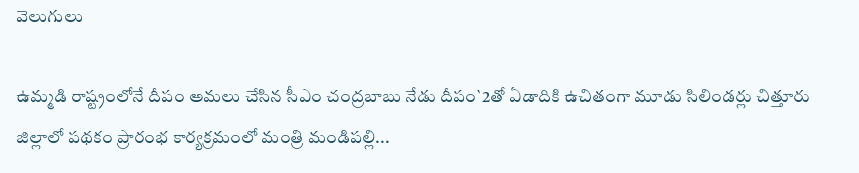వెలుగులు

ఉమ్మడి రాష్ట్రంలోనే దీపం అమలు చేసిన సీఎం చంద్రబాబు నేడు దీపం`2తో ఏడాదికి ఉచితంగా మూడు సిలిండర్లు చిత్తూరు జిల్లాలో పథకం ప్రారంభ కార్యక్రమంలో మంత్రి మండిపల్లి...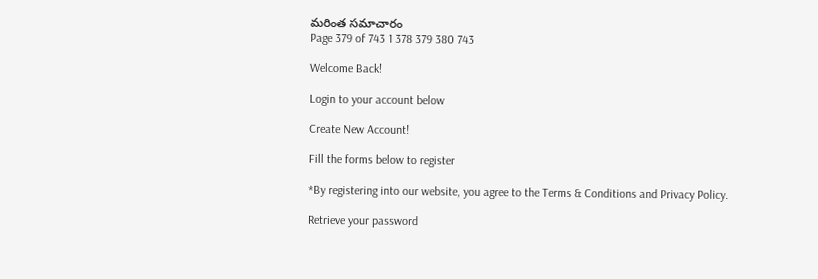మరింత సమాచారం
Page 379 of 743 1 378 379 380 743

Welcome Back!

Login to your account below

Create New Account!

Fill the forms below to register

*By registering into our website, you agree to the Terms & Conditions and Privacy Policy.

Retrieve your password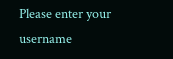Please enter your username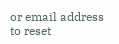or email address to reset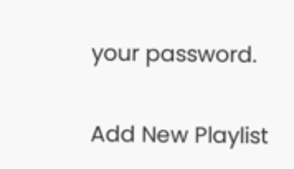your password.

Add New Playlist